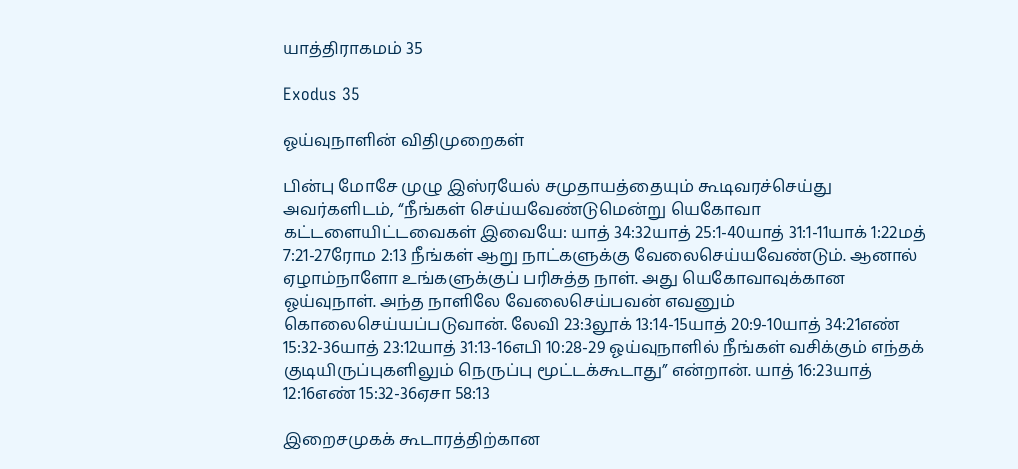யாத்திராகமம் 35

Exodus 35

ஓய்வுநாளின் விதிமுறைகள்

பின்பு மோசே முழு இஸ்ரயேல் சமுதாயத்தையும் கூடிவரச்செய்து அவர்களிடம், “நீங்கள் செய்யவேண்டுமென்று யெகோவா கட்டளையிட்டவைகள் இவையே: யாத் 34:32யாத் 25:1-40யாத் 31:1-11யாக் 1:22மத் 7:21-27ரோம 2:13 நீங்கள் ஆறு நாட்களுக்கு வேலைசெய்யவேண்டும். ஆனால் ஏழாம்நாளோ உங்களுக்குப் பரிசுத்த நாள். அது யெகோவாவுக்கான ஓய்வுநாள். அந்த நாளிலே வேலைசெய்பவன் எவனும் கொலைசெய்யப்படுவான். லேவி 23:3லூக் 13:14-15யாத் 20:9-10யாத் 34:21எண் 15:32-36யாத் 23:12யாத் 31:13-16எபி 10:28-29 ஓய்வுநாளில் நீங்கள் வசிக்கும் எந்தக் குடியிருப்புகளிலும் நெருப்பு மூட்டக்கூடாது” என்றான். யாத் 16:23யாத் 12:16எண் 15:32-36ஏசா 58:13

இறைசமுகக் கூடாரத்திற்கான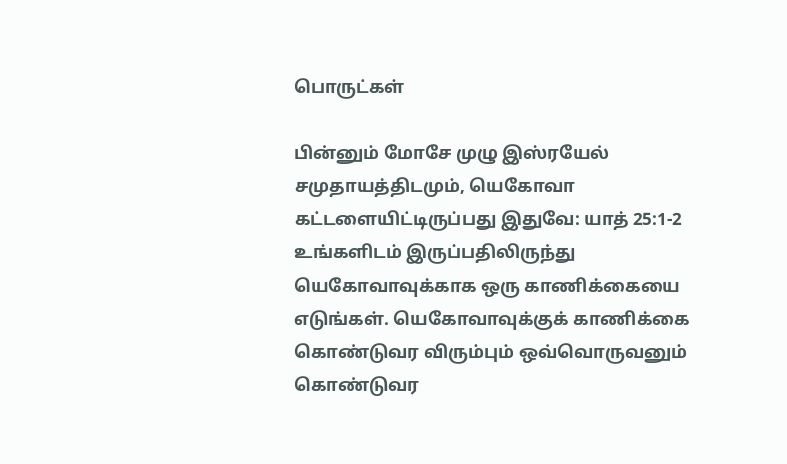பொருட்கள்

பின்னும் மோசே முழு இஸ்ரயேல் சமுதாயத்திடமும், யெகோவா கட்டளையிட்டிருப்பது இதுவே: யாத் 25:1-2 உங்களிடம் இருப்பதிலிருந்து யெகோவாவுக்காக ஒரு காணிக்கையை எடுங்கள். யெகோவாவுக்குக் காணிக்கை கொண்டுவர விரும்பும் ஒவ்வொருவனும் கொண்டுவர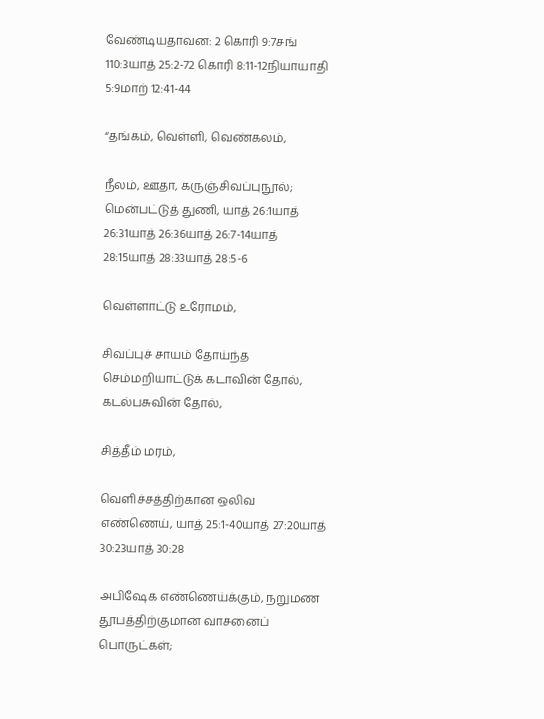வேண்டியதாவன: 2 கொரி 9:7சங் 110:3யாத் 25:2-72 கொரி 8:11-12நியாயாதி 5:9மாற் 12:41-44

“தங்கம், வெள்ளி, வெண்கலம்,

நீலம், ஊதா, கருஞ்சிவப்புநூல்; மென்பட்டுத் துணி, யாத் 26:1யாத் 26:31யாத் 26:36யாத் 26:7-14யாத் 28:15யாத் 28:33யாத் 28:5-6

வெள்ளாட்டு உரோமம்,

சிவப்புச் சாயம் தோய்ந்த செம்மறியாட்டுக் கடாவின் தோல், கடல்பசுவின் தோல்,

சித்தீம் மரம்,

வெளிச்சத்திற்கான ஒலிவ எண்ணெய், யாத் 25:1-40யாத் 27:20யாத் 30:23யாத் 30:28

அபிஷேக எண்ணெய்க்கும், நறுமண தூபத்திற்குமான வாசனைப் பொருட்கள்;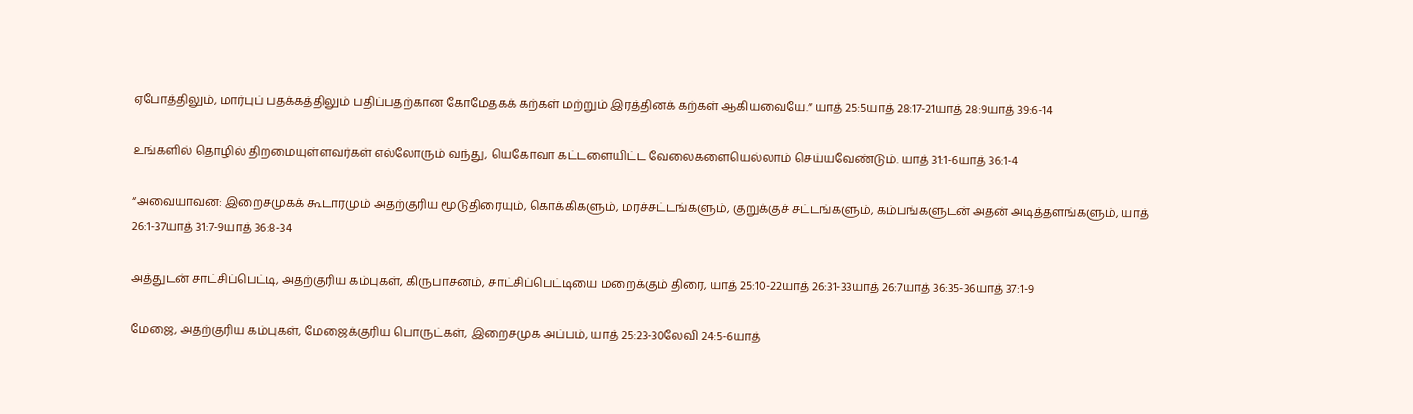ஏபோத்திலும், மார்புப் பதக்கத்திலும் பதிப்பதற்கான கோமேதகக் கற்கள் மற்றும் இரத்தினக் கற்கள் ஆகியவையே.” யாத் 25:5யாத் 28:17-21யாத் 28:9யாத் 39:6-14

உங்களில் தொழில் திறமையுள்ளவர்கள் எல்லோரும் வந்து, யெகோவா கட்டளையிட்ட வேலைகளையெல்லாம் செய்யவேண்டும். யாத் 31:1-6யாத் 36:1-4

“அவையாவன: இறைசமுகக் கூடாரமும் அதற்குரிய மூடுதிரையும், கொக்கிகளும், மரச்சட்டங்களும், குறுக்குச் சட்டங்களும், கம்பங்களுடன் அதன் அடித்தளங்களும், யாத் 26:1-37யாத் 31:7-9யாத் 36:8-34

அத்துடன் சாட்சிப்பெட்டி, அதற்குரிய கம்புகள், கிருபாசனம், சாட்சிப்பெட்டியை மறைக்கும் திரை, யாத் 25:10-22யாத் 26:31-33யாத் 26:7யாத் 36:35-36யாத் 37:1-9

மேஜை, அதற்குரிய கம்புகள், மேஜைக்குரிய பொருட்கள், இறைசமுக அப்பம், யாத் 25:23-30லேவி 24:5-6யாத்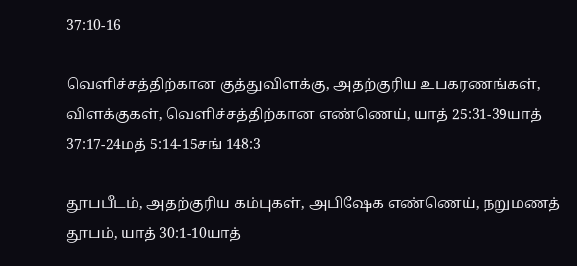37:10-16

வெளிச்சத்திற்கான குத்துவிளக்கு, அதற்குரிய உபகரணங்கள், விளக்குகள், வெளிச்சத்திற்கான எண்ணெய், யாத் 25:31-39யாத் 37:17-24மத் 5:14-15சங் 148:3

தூபபீடம், அதற்குரிய கம்புகள், அபிஷேக எண்ணெய், நறுமணத் தூபம், யாத் 30:1-10யாத்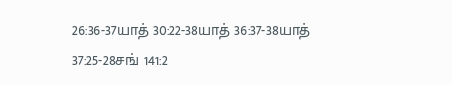26:36-37யாத் 30:22-38யாத் 36:37-38யாத் 37:25-28சங் 141:2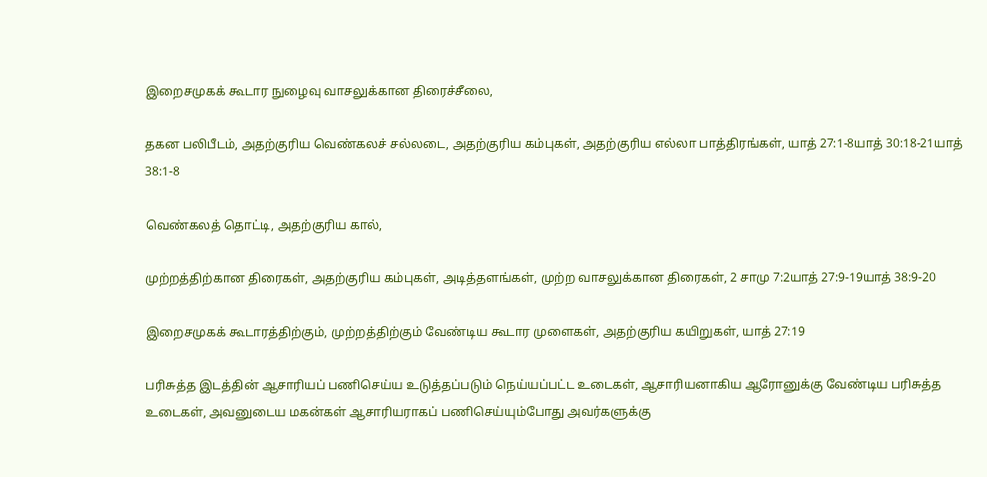இறைசமுகக் கூடார நுழைவு வாசலுக்கான திரைச்சீலை,

தகன பலிபீடம், அதற்குரிய வெண்கலச் சல்லடை, அதற்குரிய கம்புகள், அதற்குரிய எல்லா பாத்திரங்கள், யாத் 27:1-8யாத் 30:18-21யாத் 38:1-8

வெண்கலத் தொட்டி, அதற்குரிய கால்,

முற்றத்திற்கான திரைகள், அதற்குரிய கம்புகள், அடித்தளங்கள், முற்ற வாசலுக்கான திரைகள், 2 சாமு 7:2யாத் 27:9-19யாத் 38:9-20

இறைசமுகக் கூடாரத்திற்கும், முற்றத்திற்கும் வேண்டிய கூடார முளைகள், அதற்குரிய கயிறுகள், யாத் 27:19

பரிசுத்த இடத்தின் ஆசாரியப் பணிசெய்ய உடுத்தப்படும் நெய்யப்பட்ட உடைகள், ஆசாரியனாகிய ஆரோனுக்கு வேண்டிய பரிசுத்த உடைகள், அவனுடைய மகன்கள் ஆசாரியராகப் பணிசெய்யும்போது அவர்களுக்கு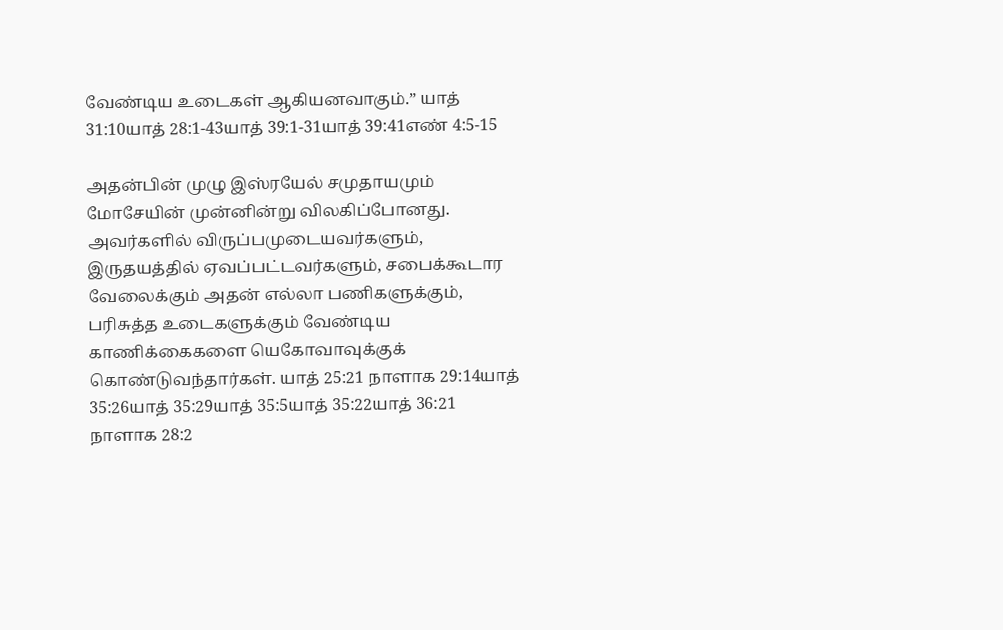வேண்டிய உடைகள் ஆகியனவாகும்.” யாத் 31:10யாத் 28:1-43யாத் 39:1-31யாத் 39:41எண் 4:5-15

அதன்பின் முழு இஸ்ரயேல் சமுதாயமும் மோசேயின் முன்னின்று விலகிப்போனது. அவர்களில் விருப்பமுடையவர்களும், இருதயத்தில் ஏவப்பட்டவர்களும், சபைக்கூடார வேலைக்கும் அதன் எல்லா பணிகளுக்கும், பரிசுத்த உடைகளுக்கும் வேண்டிய காணிக்கைகளை யெகோவாவுக்குக் கொண்டுவந்தார்கள். யாத் 25:21 நாளாக 29:14யாத் 35:26யாத் 35:29யாத் 35:5யாத் 35:22யாத் 36:21 நாளாக 28:2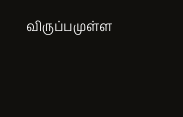விருப்பமுள்ள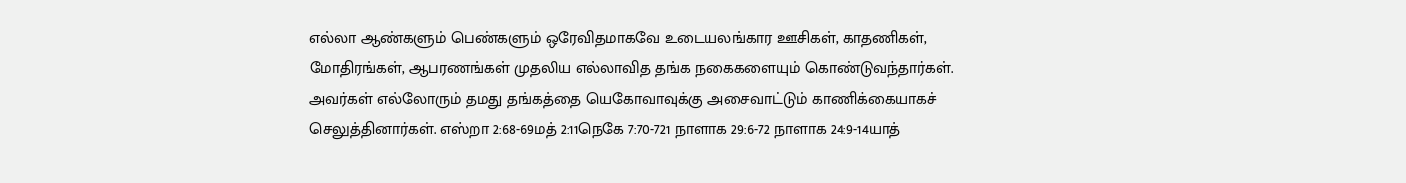எல்லா ஆண்களும் பெண்களும் ஒரேவிதமாகவே உடையலங்கார ஊசிகள், காதணிகள், மோதிரங்கள், ஆபரணங்கள் முதலிய எல்லாவித தங்க நகைகளையும் கொண்டுவந்தார்கள். அவர்கள் எல்லோரும் தமது தங்கத்தை யெகோவாவுக்கு அசைவாட்டும் காணிக்கையாகச் செலுத்தினார்கள். எஸ்றா 2:68-69மத் 2:11நெகே 7:70-721 நாளாக 29:6-72 நாளாக 24:9-14யாத்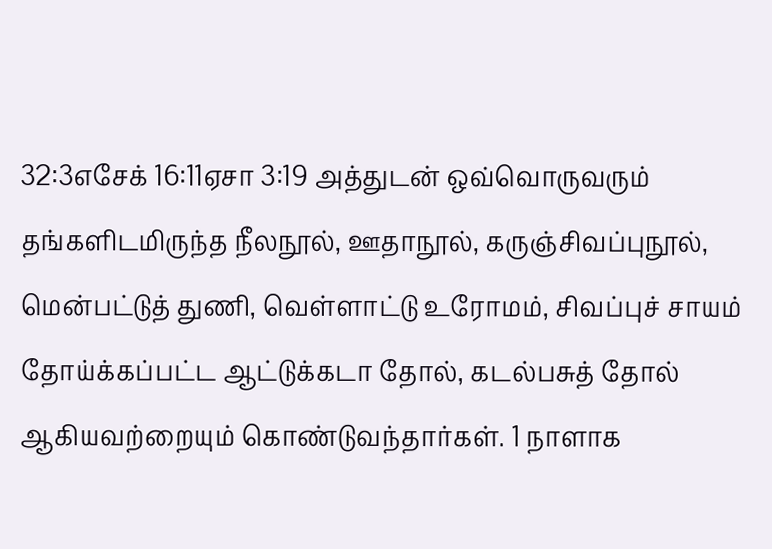32:3எசேக் 16:11ஏசா 3:19 அத்துடன் ஒவ்வொருவரும் தங்களிடமிருந்த நீலநூல், ஊதாநூல், கருஞ்சிவப்புநூல், மென்பட்டுத் துணி, வெள்ளாட்டு உரோமம், சிவப்புச் சாயம் தோய்க்கப்பட்ட ஆட்டுக்கடா தோல், கடல்பசுத் தோல் ஆகியவற்றையும் கொண்டுவந்தார்கள். 1 நாளாக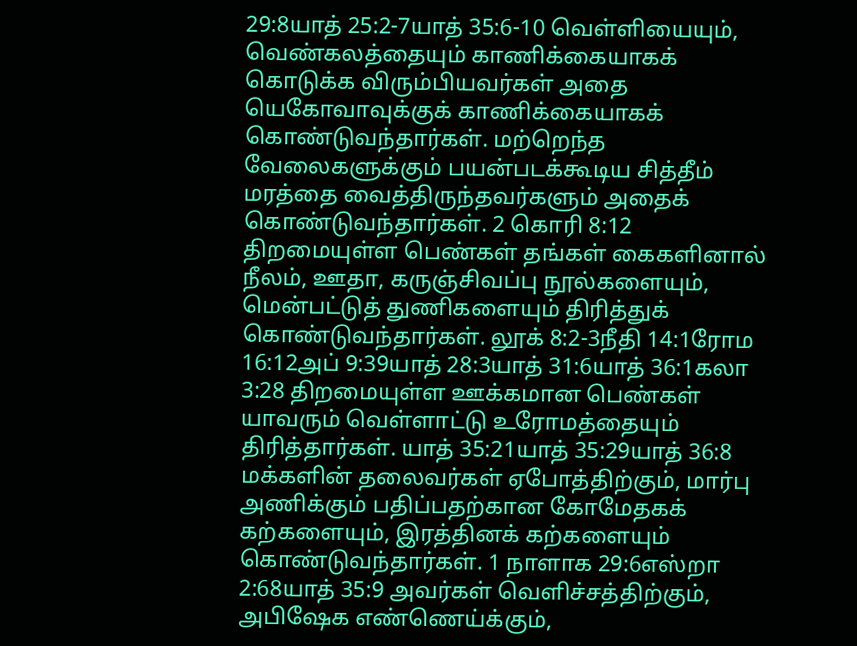29:8யாத் 25:2-7யாத் 35:6-10 வெள்ளியையும், வெண்கலத்தையும் காணிக்கையாகக் கொடுக்க விரும்பியவர்கள் அதை யெகோவாவுக்குக் காணிக்கையாகக் கொண்டுவந்தார்கள். மற்றெந்த வேலைகளுக்கும் பயன்படக்கூடிய சித்தீம் மரத்தை வைத்திருந்தவர்களும் அதைக் கொண்டுவந்தார்கள். 2 கொரி 8:12 திறமையுள்ள பெண்கள் தங்கள் கைகளினால் நீலம், ஊதா, கருஞ்சிவப்பு நூல்களையும், மென்பட்டுத் துணிகளையும் திரித்துக் கொண்டுவந்தார்கள். லூக் 8:2-3நீதி 14:1ரோம 16:12அப் 9:39யாத் 28:3யாத் 31:6யாத் 36:1கலா 3:28 திறமையுள்ள ஊக்கமான பெண்கள் யாவரும் வெள்ளாட்டு உரோமத்தையும் திரித்தார்கள். யாத் 35:21யாத் 35:29யாத் 36:8 மக்களின் தலைவர்கள் ஏபோத்திற்கும், மார்பு அணிக்கும் பதிப்பதற்கான கோமேதகக் கற்களையும், இரத்தினக் கற்களையும் கொண்டுவந்தார்கள். 1 நாளாக 29:6எஸ்றா 2:68யாத் 35:9 அவர்கள் வெளிச்சத்திற்கும், அபிஷேக எண்ணெய்க்கும்,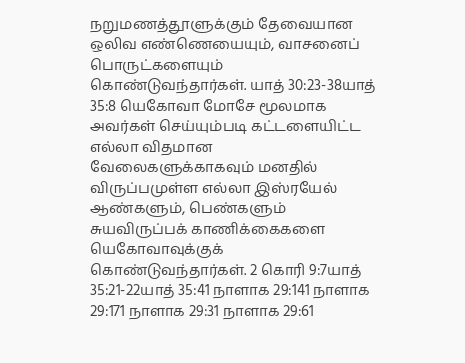நறுமணத்தூளுக்கும் தேவையான ஒலிவ எண்ணெயையும், வாசனைப் பொருட்களையும் கொண்டுவந்தார்கள். யாத் 30:23-38யாத் 35:8 யெகோவா மோசே மூலமாக அவர்கள் செய்யும்படி கட்டளையிட்ட எல்லா விதமான வேலைகளுக்காகவும் மனதில் விருப்பமுள்ள எல்லா இஸ்ரயேல் ஆண்களும், பெண்களும் சுயவிருப்பக் காணிக்கைகளை யெகோவாவுக்குக் கொண்டுவந்தார்கள். 2 கொரி 9:7யாத் 35:21-22யாத் 35:41 நாளாக 29:141 நாளாக 29:171 நாளாக 29:31 நாளாக 29:61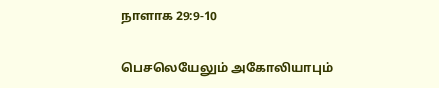நாளாக 29:9-10

பெசலெயேலும் அகோலியாபும்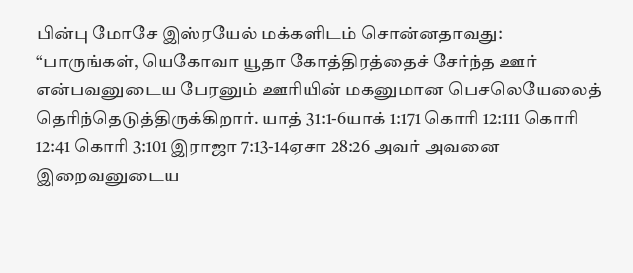பின்பு மோசே இஸ்ரயேல் மக்களிடம் சொன்னதாவது: “பாருங்கள், யெகோவா யூதா கோத்திரத்தைச் சேர்ந்த ஊர் என்பவனுடைய பேரனும் ஊரியின் மகனுமான பெசலெயேலைத் தெரிந்தெடுத்திருக்கிறார். யாத் 31:1-6யாக் 1:171 கொரி 12:111 கொரி 12:41 கொரி 3:101 இராஜா 7:13-14ஏசா 28:26 அவர் அவனை இறைவனுடைய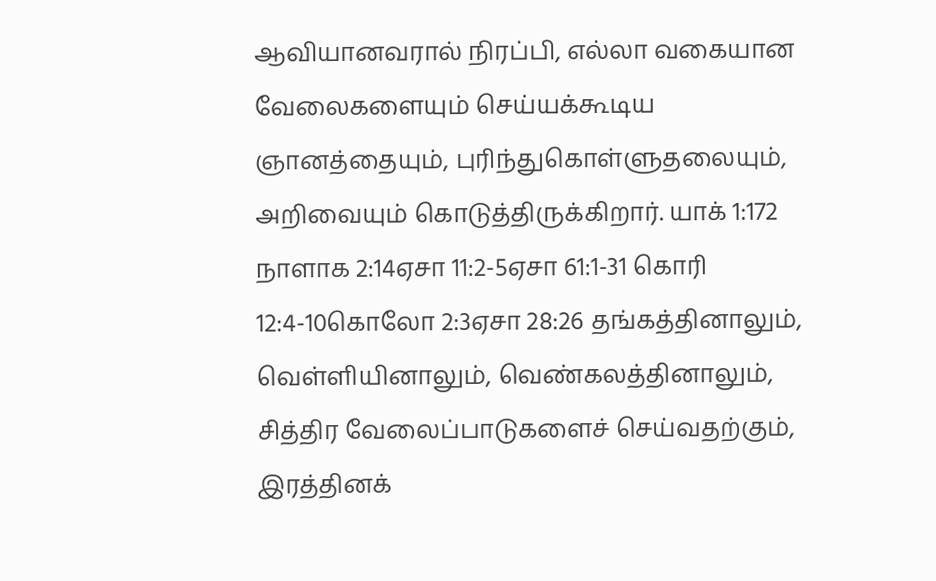ஆவியானவரால் நிரப்பி, எல்லா வகையான வேலைகளையும் செய்யக்கூடிய ஞானத்தையும், புரிந்துகொள்ளுதலையும், அறிவையும் கொடுத்திருக்கிறார். யாக் 1:172 நாளாக 2:14ஏசா 11:2-5ஏசா 61:1-31 கொரி 12:4-10கொலோ 2:3ஏசா 28:26 தங்கத்தினாலும், வெள்ளியினாலும், வெண்கலத்தினாலும், சித்திர வேலைப்பாடுகளைச் செய்வதற்கும், இரத்தினக்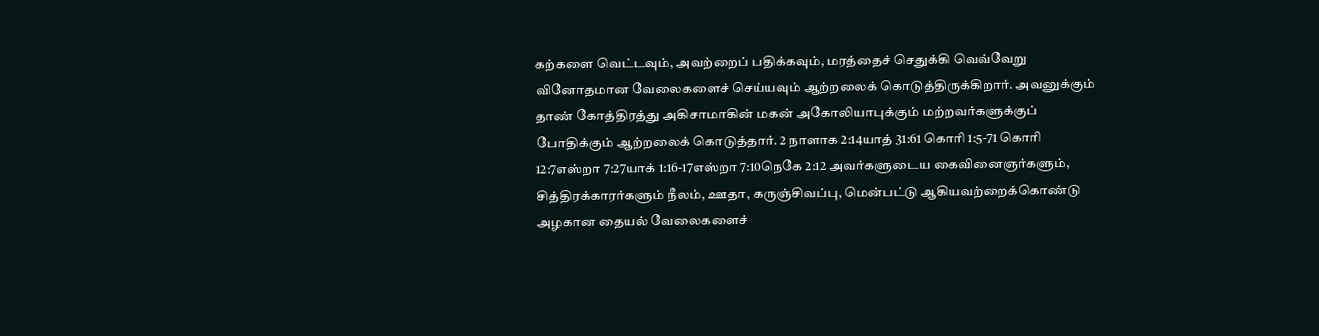கற்களை வெட்டவும், அவற்றைப் பதிக்கவும், மரத்தைச் செதுக்கி வெவ்வேறு வினோதமான வேலைகளைச் செய்யவும் ஆற்றலைக் கொடுத்திருக்கிறார். அவனுக்கும் தாண் கோத்திரத்து அகிசாமாகின் மகன் அகோலியாபுக்கும் மற்றவர்களுக்குப் போதிக்கும் ஆற்றலைக் கொடுத்தார். 2 நாளாக 2:14யாத் 31:61 கொரி 1:5-71 கொரி 12:7எஸ்றா 7:27யாக் 1:16-17எஸ்றா 7:10நெகே 2:12 அவர்களுடைய கைவினைஞர்களும், சித்திரக்காரர்களும் நீலம், ஊதா, கருஞ்சிவப்பு, மென்பட்டு ஆகியவற்றைக்கொண்டு அழகான தையல் வேலைகளைச்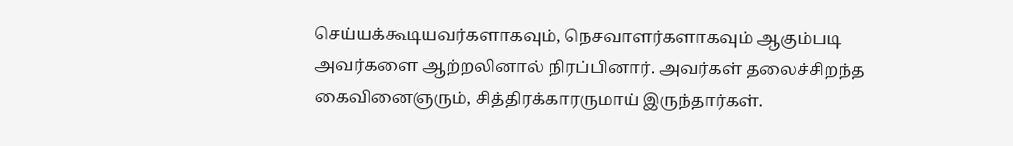செய்யக்கூடியவர்களாகவும், நெசவாளர்களாகவும் ஆகும்படி அவர்களை ஆற்றலினால் நிரப்பினார். அவர்கள் தலைச்சிறந்த கைவினைஞரும், சித்திரக்காரருமாய் இருந்தார்கள்.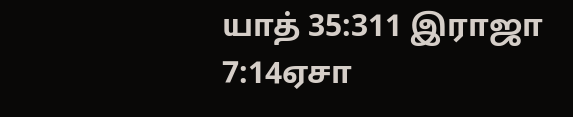யாத் 35:311 இராஜா 7:14ஏசா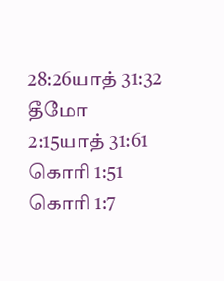28:26யாத் 31:32 தீமோ 2:15யாத் 31:61 கொரி 1:51 கொரி 1:7